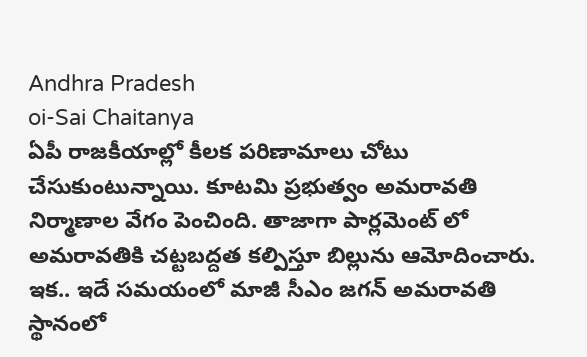Andhra Pradesh
oi-Sai Chaitanya
ఏపీ రాజకీయాల్లో కీలక పరిణామాలు చోటు చేసుకుంటున్నాయి. కూటమి ప్రభుత్వం అమరావతి నిర్మాణాల వేగం పెంచింది. తాజాగా పార్లమెంట్ లో అమరావతికి చట్టబద్దత కల్పిస్తూ బిల్లును ఆమోదించారు. ఇక.. ఇదే సమయంలో మాజీ సీఎం జగన్ అమరావతి స్థానంలో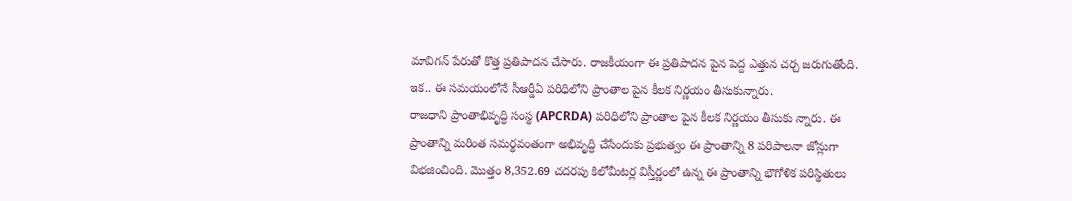మావిగన్ పేరుతో కొత్త ప్రతిపాదన చేసారు. రాజకీయంగా ఈ ప్రతిపాదన పైన పెద్ద ఎత్తున చర్చ జరుగుతోంది. ఇక.. ఈ సమయంలోనే సీఆర్డీఏ పరిధిలోని ప్రాంతాల పైన కీలక నిర్ణయం తీసుకున్నారు.
రాజధాని ప్రాంతాభివృద్ధి సంస్థ (APCRDA) పరిధిలోని ప్రాంతాల పైన కీలక నిర్ణయం తీసుకు న్నారు. ఈ ప్రాంతాన్ని మరింత సమర్థవంతంగా అభివృద్ధి చేసేందుకు ప్రభుత్వం ఈ ప్రాంతాన్ని 8 పరిపాలనా జోన్లుగా విభజించింది. మొత్తం 8,352.69 చదరపు కిలోమీటర్ల విస్తీర్ణంలో ఉన్న ఈ ప్రాంతాన్ని భౌగోళిక పరిస్థితులు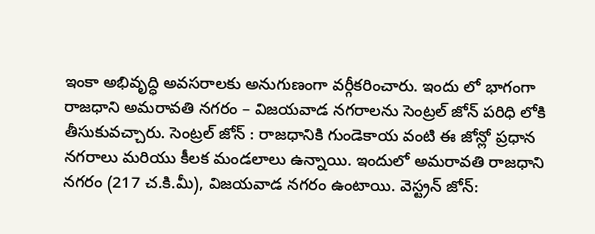ఇంకా అభివృద్ధి అవసరాలకు అనుగుణంగా వర్గీకరించారు. ఇందు లో భాగంగా రాజధాని అమరావతి నగరం – విజయవాడ నగరాలను సెంట్రల్ జోన్ పరిధి లోకి తీసుకువచ్చారు. సెంట్రల్ జోన్ : రాజధానికి గుండెకాయ వంటి ఈ జోన్లో ప్రధాన నగరాలు మరియు కీలక మండలాలు ఉన్నాయి. ఇందులో అమరావతి రాజధాని నగరం (217 చ.కి.మీ), విజయవాడ నగరం ఉంటాయి. వెస్ట్రన్ జోన్: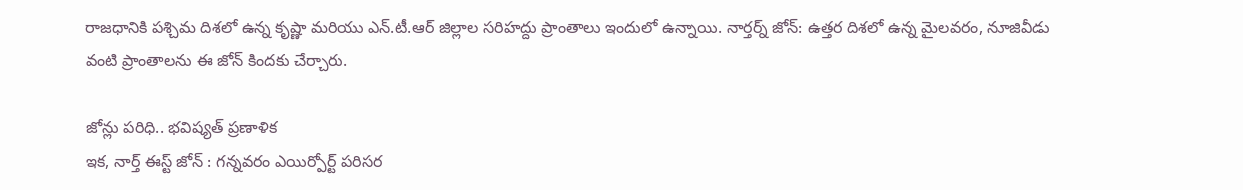రాజధానికి పశ్చిమ దిశలో ఉన్న కృష్ణా మరియు ఎన్.టీ.ఆర్ జిల్లాల సరిహద్దు ప్రాంతాలు ఇందులో ఉన్నాయి. నార్తర్న్ జోన్: ఉత్తర దిశలో ఉన్న మైలవరం, నూజివీడు వంటి ప్రాంతాలను ఈ జోన్ కిందకు చేర్చారు.

జోన్లు పరిధి.. భవిష్యత్ ప్రణాళిక
ఇక, నార్త్ ఈస్ట్ జోన్ : గన్నవరం ఎయిర్పోర్ట్ పరిసర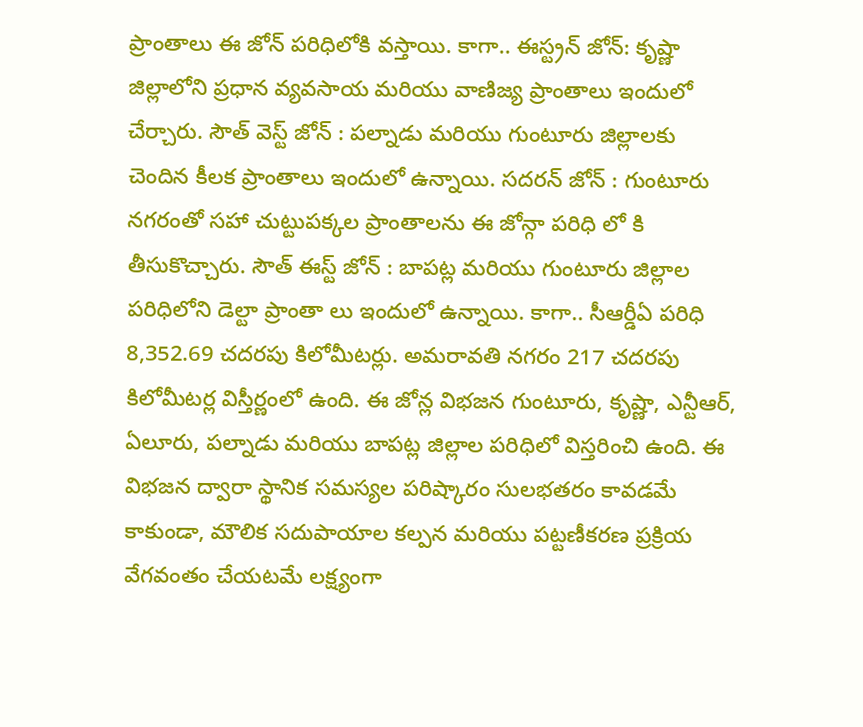ప్రాంతాలు ఈ జోన్ పరిధిలోకి వస్తాయి. కాగా.. ఈస్ట్రన్ జోన్: కృష్ణా జిల్లాలోని ప్రధాన వ్యవసాయ మరియు వాణిజ్య ప్రాంతాలు ఇందులో చేర్చారు. సౌత్ వెస్ట్ జోన్ : పల్నాడు మరియు గుంటూరు జిల్లాలకు చెందిన కీలక ప్రాంతాలు ఇందులో ఉన్నాయి. సదరన్ జోన్ : గుంటూరు నగరంతో సహా చుట్టుపక్కల ప్రాంతాలను ఈ జోన్గా పరిధి లో కి తీసుకొచ్చారు. సౌత్ ఈస్ట్ జోన్ : బాపట్ల మరియు గుంటూరు జిల్లాల పరిధిలోని డెల్టా ప్రాంతా లు ఇందులో ఉన్నాయి. కాగా.. సీఆర్డీఏ పరిధి 8,352.69 చదరపు కిలోమీటర్లు. అమరావతి నగరం 217 చదరపు కిలోమీటర్ల విస్తీర్ణంలో ఉంది. ఈ జోన్ల విభజన గుంటూరు, కృష్ణా, ఎన్టీఆర్, ఏలూరు, పల్నాడు మరియు బాపట్ల జిల్లాల పరిధిలో విస్తరించి ఉంది. ఈ విభజన ద్వారా స్థానిక సమస్యల పరిష్కారం సులభతరం కావడమే కాకుండా, మౌలిక సదుపాయాల కల్పన మరియు పట్టణీకరణ ప్రక్రియ వేగవంతం చేయటమే లక్ష్యంగా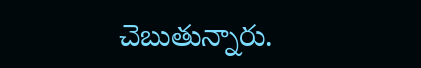చెబుతున్నారు.